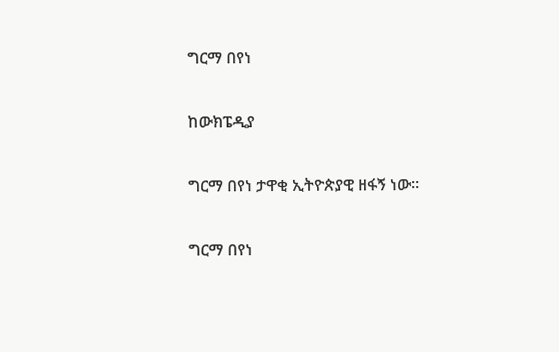ግርማ በየነ

ከውክፔዲያ

ግርማ በየነ ታዋቂ ኢትዮጵያዊ ዘፋኝ ነው።

ግርማ በየነ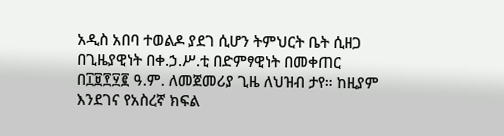አዲስ አበባ ተወልዶ ያደገ ሲሆን ትምህርት ቤት ሲዘጋ በጊዜያዊነት በቀ.ኃ.ሥ.ቲ በድምፃዊነት በመቀጠር በ፲፱፻፶፪ ዓ.ም. ለመጀመሪያ ጊዜ ለህዝብ ታየ። ከዚያም እንደገና የአስረኛ ክፍል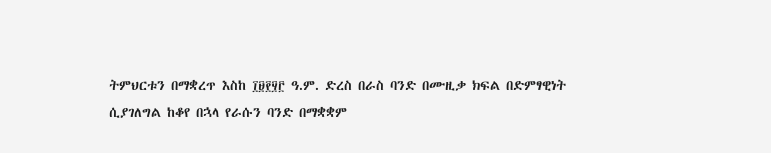ትምህርቱን በማቋረጥ እስከ ፲፱፻፶፫ ዓ.ም. ድረስ በራስ ባንድ በሙዚቃ ክፍል በድምፃዊነት ሲያገለግል ከቆየ በኋላ የራሱን ባንድ በማቋቋም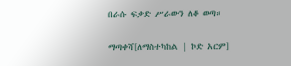በራሱ ፍቃድ ሥራውን ለቆ ወጣ።

ማጣቀሻ[ለማስተካከል | ኮድ አርም]